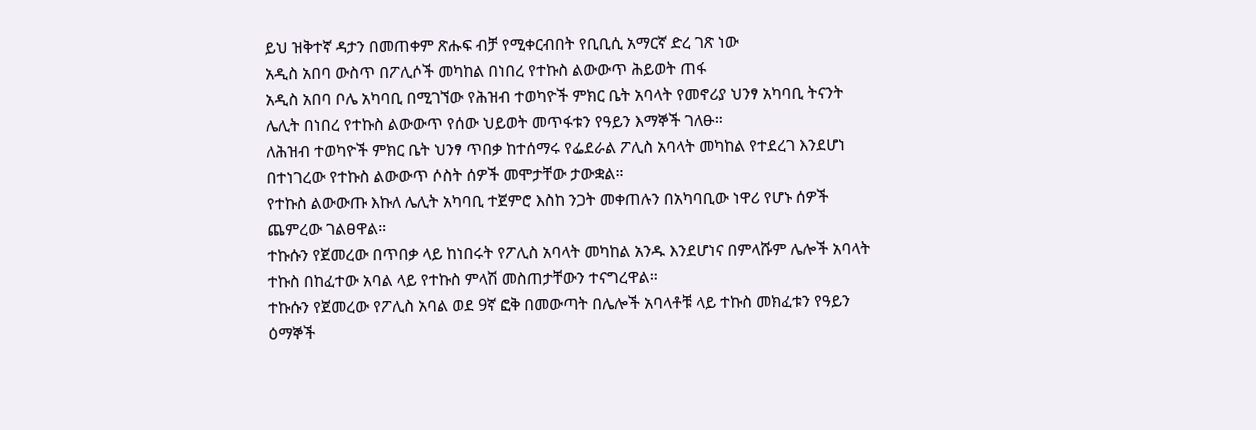ይህ ዝቅተኛ ዳታን በመጠቀም ጽሑፍ ብቻ የሚቀርብበት የቢቢሲ አማርኛ ድረ ገጽ ነው
አዲስ አበባ ውስጥ በፖሊሶች መካከል በነበረ የተኩስ ልውውጥ ሕይወት ጠፋ
አዲስ አበባ ቦሌ አካባቢ በሚገኘው የሕዝብ ተወካዮች ምክር ቤት አባላት የመኖሪያ ህንፃ አካባቢ ትናንት ሌሊት በነበረ የተኩስ ልውውጥ የሰው ህይወት መጥፋቱን የዓይን እማኞች ገለፁ።
ለሕዝብ ተወካዮች ምክር ቤት ህንፃ ጥበቃ ከተሰማሩ የፌደራል ፖሊስ አባላት መካከል የተደረገ እንደሆነ በተነገረው የተኩስ ልውውጥ ሶስት ሰዎች መሞታቸው ታውቋል።
የተኩስ ልውውጡ እኩለ ሌሊት አካባቢ ተጀምሮ እስከ ንጋት መቀጠሉን በአካባቢው ነዋሪ የሆኑ ሰዎች ጨምረው ገልፀዋል።
ተኩሱን የጀመረው በጥበቃ ላይ ከነበሩት የፖሊስ አባላት መካከል አንዱ እንደሆነና በምላሹም ሌሎች አባላት ተኩስ በከፈተው አባል ላይ የተኩስ ምላሽ መስጠታቸውን ተናግረዋል።
ተኩሱን የጀመረው የፖሊስ አባል ወደ 9ኛ ፎቅ በመውጣት በሌሎች አባላቶቹ ላይ ተኩስ መክፈቱን የዓይን ዕማኞች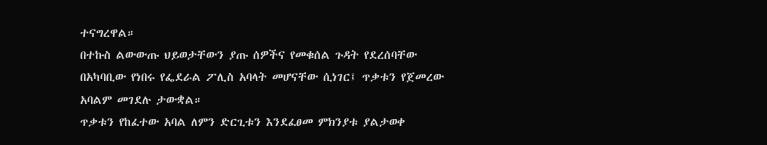ተናግረዋል።
በተኩስ ልውውጡ ህይወታቸውን ያጡ ሰዎችና የመቁሰል ጉዳት የደረሰባቸው በአካባቢው የነበሩ የፌደራል ፖሊስ አባላት መሆናቸው ሲነገር፤ ጥቃቱን የጀመረው አባልም መገደሉ ታውቋል።
ጥቃቱን የከፈተው አባል ለምን ድርጊቱን እንደፈፀመ ምክንያቱ ያልታወቀ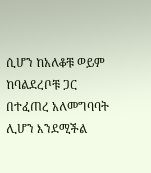ሲሆን ከአለቆቹ ወይም ከባልደረቦቹ ጋር በተፈጠረ አለመግባባት ሊሆን እንደሚችል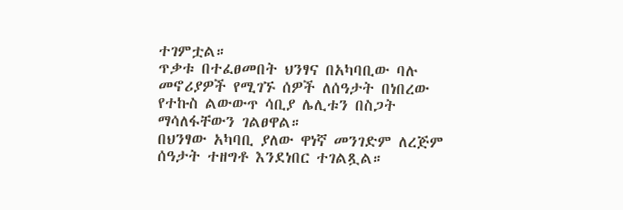ተገምቷል።
ጥቃቱ በተፈፀመበት ህንፃና በአካባቢው ባሉ መኖሪያዎች የሚገኙ ሰዎች ለሰዓታት በነበረው የተኩስ ልውውጥ ሳቢያ ሌሊቱን በስጋት ማሳለፋቸውን ገልፀዋል።
በህንፃው አካባቢ ያለው ዋነኛ መንገድም ለረጅም ሰዓታት ተዘግቶ እንደነበር ተገልጿል።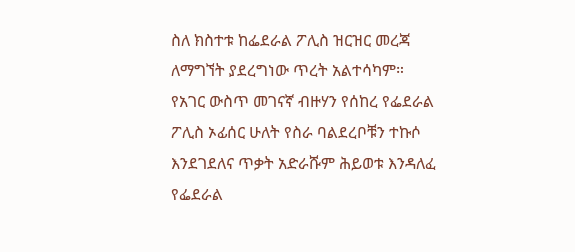ስለ ክስተቱ ከፌደራል ፖሊስ ዝርዝር መረጃ ለማግኘት ያደረግነው ጥረት አልተሳካም።
የአገር ውስጥ መገናኛ ብዙሃን የሰከረ የፌደራል ፖሊስ ኦፊሰር ሁለት የስራ ባልደረቦቹን ተኩሶ እንደገደለና ጥቃት አድራሹም ሕይወቱ እንዳለፈ የፌደራል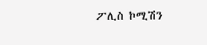ፖሊስ ኮሚሽን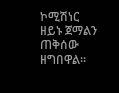ኮሚሽነር ዘይኑ ጀማልን ጠቅሰው ዘግበዋል።